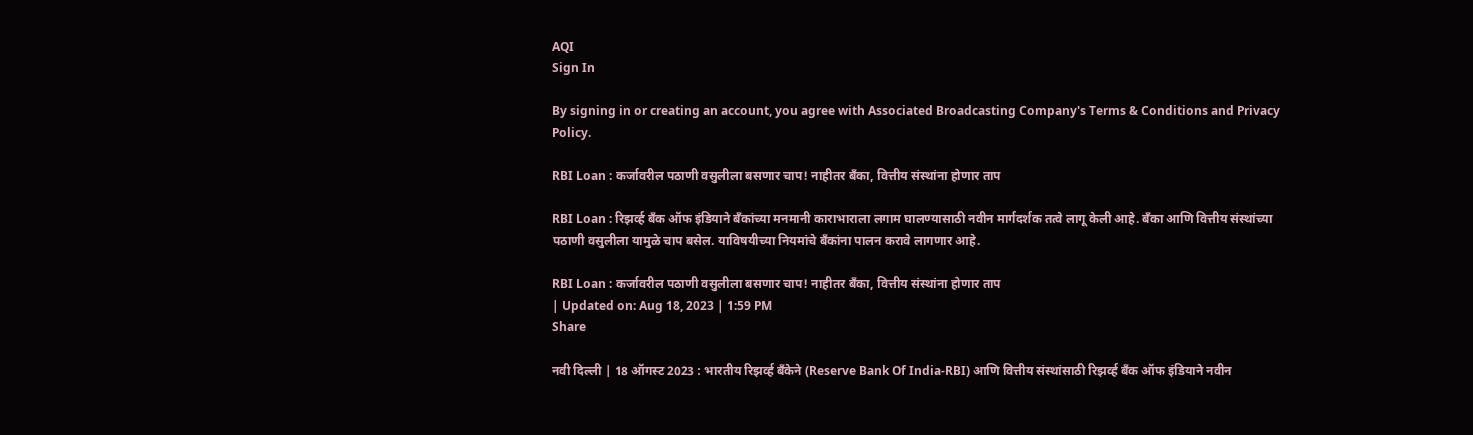AQI
Sign In

By signing in or creating an account, you agree with Associated Broadcasting Company's Terms & Conditions and Privacy Policy.

RBI Loan : कर्जावरील पठाणी वसुलीला बसणार चाप! नाहीतर बँका, वित्तीय संस्थांना होणार ताप

RBI Loan : रिझर्व्ह बँक ऑफ इंडियाने बँकांच्या मनमानी काराभाराला लगाम घालण्यासाठी नवीन मार्गदर्शक तत्वे लागू केली आहे. बँका आणि वित्तीय संस्थांच्या पठाणी वसुलीला यामुळे चाप बसेल. याविषयीच्या नियमांचे बँकांना पालन करावे लागणार आहे.

RBI Loan : कर्जावरील पठाणी वसुलीला बसणार चाप! नाहीतर बँका, वित्तीय संस्थांना होणार ताप
| Updated on: Aug 18, 2023 | 1:59 PM
Share

नवी दिल्ली | 18 ऑगस्ट 2023 : भारतीय रिझर्व्ह बँकेने (Reserve Bank Of India-RBI) आणि वित्तीय संस्थांसाठी रिझर्व्ह बँक ऑफ इंडियाने नवीन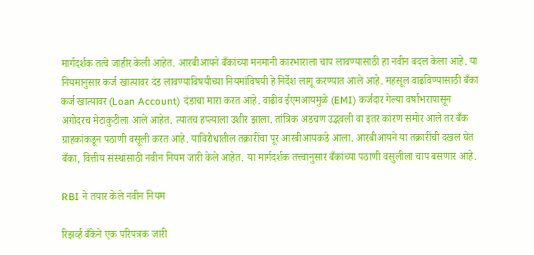मार्गदर्शक तत्वे जाहीर केली आहेत. आरबीआयने बँकांच्या मनमानी कारभाराला चाप लावण्यासाठी हा नवीन बदल केला आहे. या नियमानुसार कर्ज खात्यावर दंड लावण्याविषयीच्या नियमांविषयी हे निर्देश लागू करण्यात आले आहे. महसूल वाढविण्यासाठी बँका कर्ज खात्यावर (Loan Account) दंडाचा मारा करत आहे. वाढीव ईएमआयमुळे (EMI) कर्जदार गेल्या वर्षाभरापासून अगोदरच मेटाकुटीला आले आहेत. त्यातच हप्त्याला उशीर झाला. तांत्रिक अडचण उद्भवली वा इतर कारण समोर आले तर बँक ग्राहकांकडून पठाणी वसूली करत आहे. याविरोधातील तक्रारींचा पूर आरबीआयकडे आला. आरबीआयने या तक्रारींची दखल घेत बँका, वित्तीय संस्थांसाठी नवीन नियम जारी केले आहेत. या मार्गदर्शक तत्त्वानुसार बँकांच्या पठाणी वसुलीला चाप बसणार आहे.

RBI ने तयार केले नवीन नियम

रिझर्व्ह बँकेने एक परिपत्रक जारी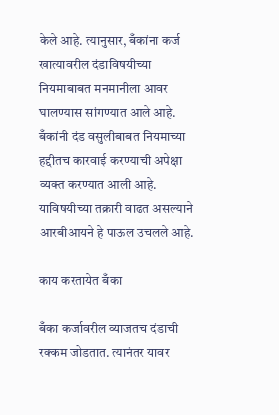केले आहे. त्यानुसार, बँकांना कर्ज खात्यावरील दंडाविषयीच्या नियमाबाबत मनमानीला आवर घालण्यास सांगण्यात आले आहे. बँकांनी दंड वसुलीबाबत नियमाच्या हद्दीतच कारवाई करण्याची अपेक्षा व्यक्त करण्यात आली आहे. याविषयीच्या तक्रारी वाढत असल्याने आरबीआयने हे पाऊल उचलले आहे.

काय करतायेत बँका

बँका कर्जावरील व्याजतच दंडाची रक्कम जोडतात. त्यानंतर यावर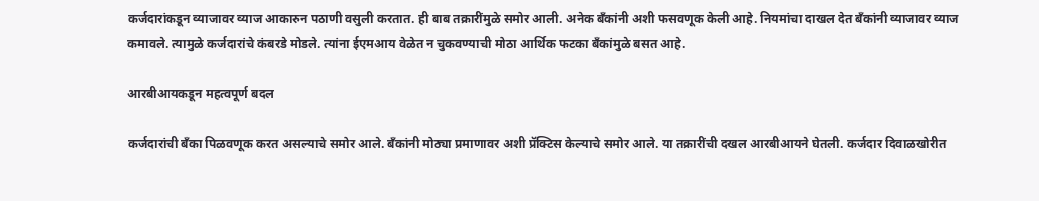कर्जदारांकडून व्याजावर व्याज आकारुन पठाणी वसुली करतात. ही बाब तक्रारींमुळे समोर आली. अनेक बँकांनी अशी फसवणूक केली आहे. नियमांचा दाखल देत बँकांनी व्याजावर व्याज कमावले. त्यामुळे कर्जदारांचे कंबरडे मोडले. त्यांना ईएमआय वेळेत न चुकवण्याची मोठा आर्थिक फटका बँकांमुळे बसत आहे.

आरबीआयकडून महत्वपूर्ण बदल

कर्जदारांची बँका पिळवणूक करत असल्याचे समोर आले. बँकांनी मोठ्या प्रमाणावर अशी प्रॅक्टिस केल्याचे समोर आले. या तक्रारींची दखल आरबीआयने घेतली. कर्जदार दिवाळखोरीत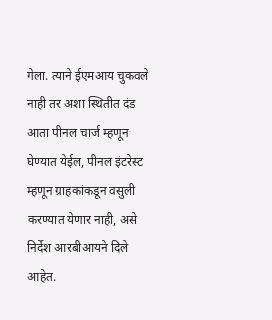गेला. त्याने ईएमआय चुकवले नाही तर अशा स्थितीत दंड आता पीनल चार्ज म्हणून घेण्यात येईल, पीनल इंटरेस्ट म्हणून ग्राहकांकडून वसुली करण्यात येणार नाही, असे निर्देश आरबीआयने दिले आहेत.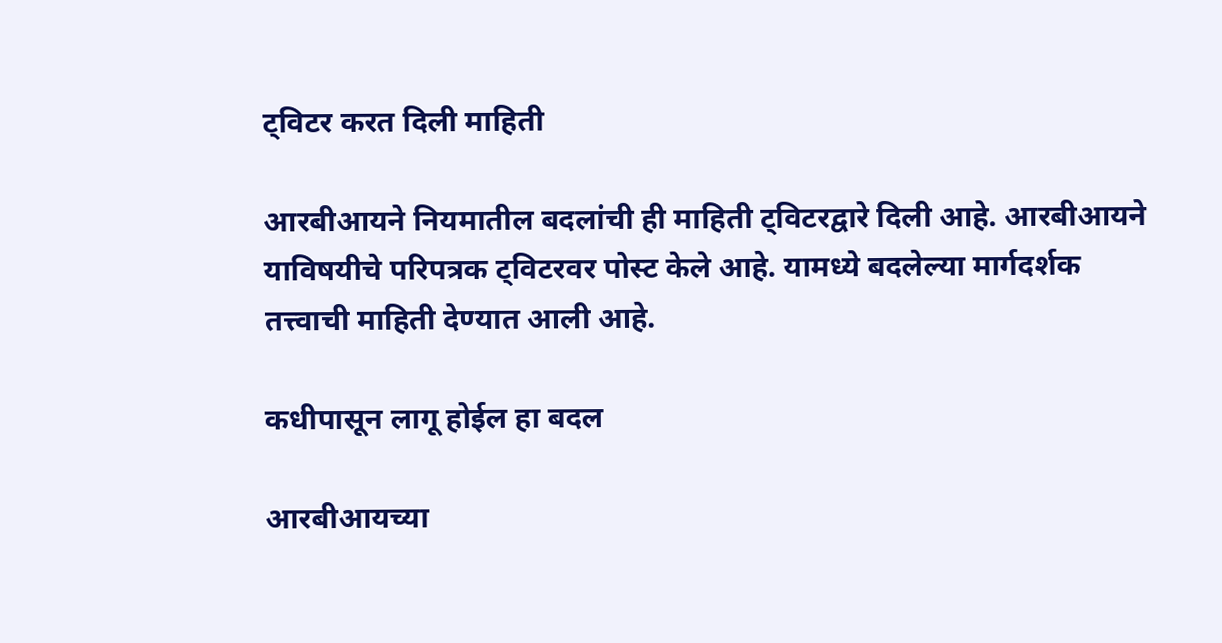ट्विटर करत दिली माहिती

आरबीआयने नियमातील बदलांची ही माहिती ट्विटरद्वारे दिली आहे. आरबीआयने याविषयीचे परिपत्रक ट्विटरवर पोस्ट केले आहे. यामध्ये बदलेल्या मार्गदर्शक तत्त्वाची माहिती देण्यात आली आहे.

कधीपासून लागू होईल हा बदल

आरबीआयच्या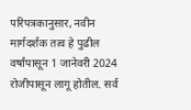परिपत्रकानुसार, नवीन मार्गदर्शक तत्व हे पुढील वर्षांपासून 1 जानेवरी 2024 रोजीपासून लागू होतील. सर्व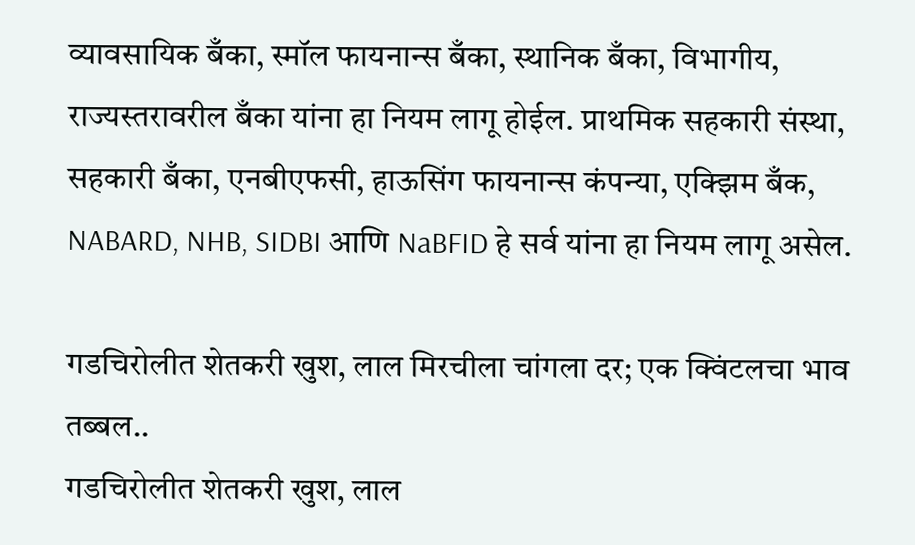व्यावसायिक बँका, स्मॉल फायनान्स बँका, स्थानिक बँका, विभागीय, राज्यस्तरावरील बँका यांना हा नियम लागू होईल. प्राथमिक सहकारी संस्था, सहकारी बँका, एनबीएफसी, हाऊसिंग फायनान्स कंपन्या, एक्झिम बँक, NABARD, NHB, SIDBI आणि NaBFID हे सर्व यांना हा नियम लागू असेल.

गडचिरोलीत शेतकरी खुश, लाल मिरचीला चांगला दर; एक क्विंटलचा भाव तब्बल..
गडचिरोलीत शेतकरी खुश, लाल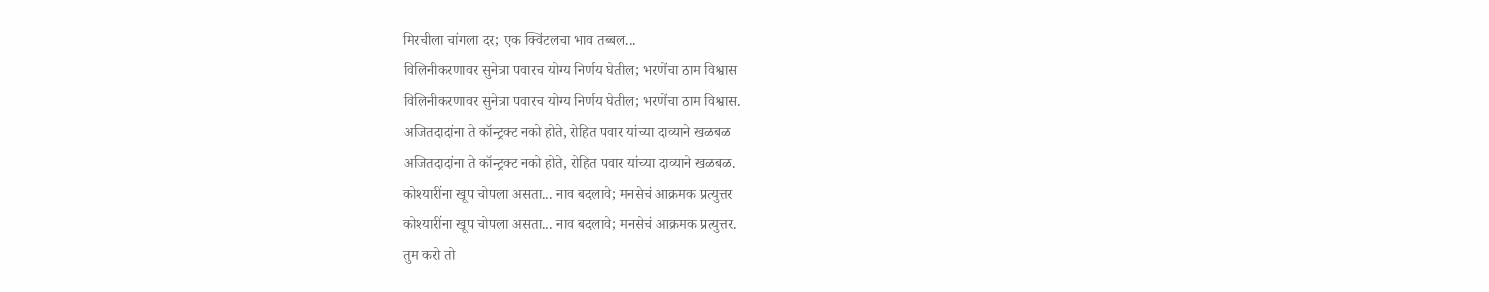मिरचीला चांगला दर; एक क्विंटलचा भाव तब्बल...
विलिनीकरणावर सुनेत्रा पवारच योग्य निर्णय घेतील; भरणेंचा ठाम विश्वास
विलिनीकरणावर सुनेत्रा पवारच योग्य निर्णय घेतील; भरणेंचा ठाम विश्वास.
अजितदादांना ते कॉन्ट्रक्ट नको होते, रोहित पवार यांच्या दाव्याने खळबळ
अजितदादांना ते कॉन्ट्रक्ट नको होते, रोहित पवार यांच्या दाव्याने खळबळ.
कोश्यारींना खूप चोपला असता... नाव बदलावे; मनसेचं आक्रमक प्रत्युत्तर
कोश्यारींना खूप चोपला असता... नाव बदलावे; मनसेचं आक्रमक प्रत्युत्तर.
तुम करो तो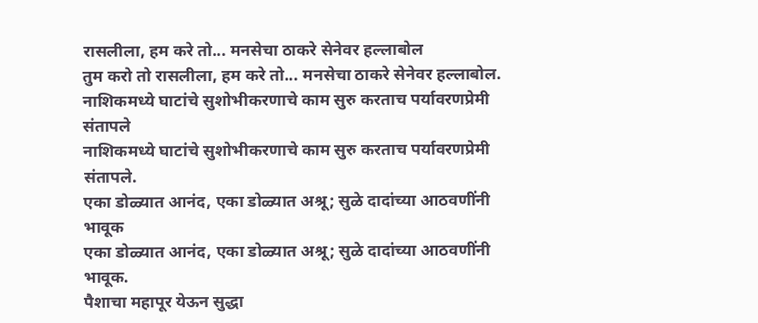रासलीला, हम करे तो... मनसेचा ठाकरे सेनेवर हल्लाबोल
तुम करो तो रासलीला, हम करे तो... मनसेचा ठाकरे सेनेवर हल्लाबोल.
नाशिकमध्ये घाटांचे सुशोभीकरणाचे काम सुरु करताच पर्यावरणप्रेमी संतापले
नाशिकमध्ये घाटांचे सुशोभीकरणाचे काम सुरु करताच पर्यावरणप्रेमी संतापले.
एका डोळ्यात आनंद, एका डोळ्यात अश्रू; सुळे दादांच्या आठवणींनी भावूक
एका डोळ्यात आनंद, एका डोळ्यात अश्रू; सुळे दादांच्या आठवणींनी भावूक.
पैशाचा महापूर येऊन सुद्धा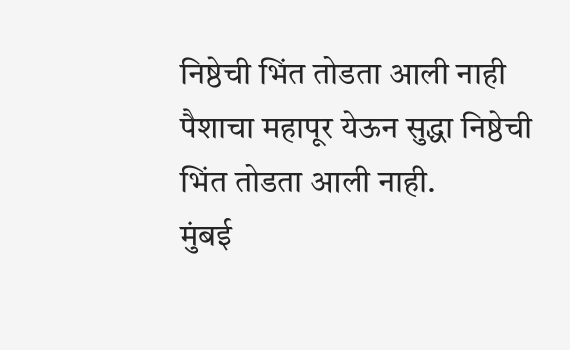निष्ठेची भिंत तोडता आली नाही
पैशाचा महापूर येऊन सुद्धा निष्ठेची भिंत तोडता आली नाही.
मुंबई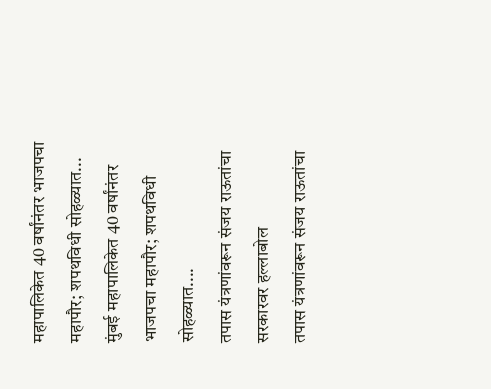महापालिकेत 40 वर्षांनंतर भाजपचा महापौर; शपथविधी सोहळ्यात...
मुंबई महापालिकेत 40 वर्षांनंतर भाजपचा महापौर; शपथविधी सोहळ्यात....
तपास यंत्रणांवरून संजय राऊतांचा सरकारवर हल्लाबोल
तपास यंत्रणांवरून संजय राऊतांचा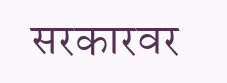सरकारवर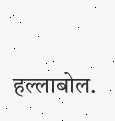हल्लाबोल.